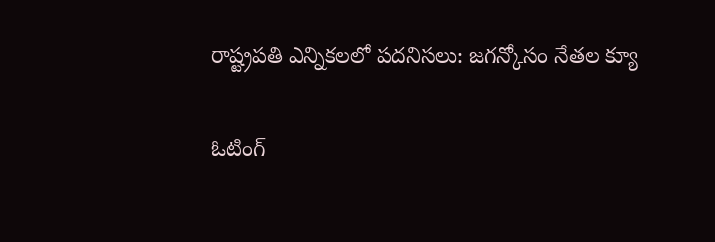రాష్ట్రపతి ఎన్నికలలో పదనిసలు: జగన్కోసం నేతల క్యూ

ఓటింగ్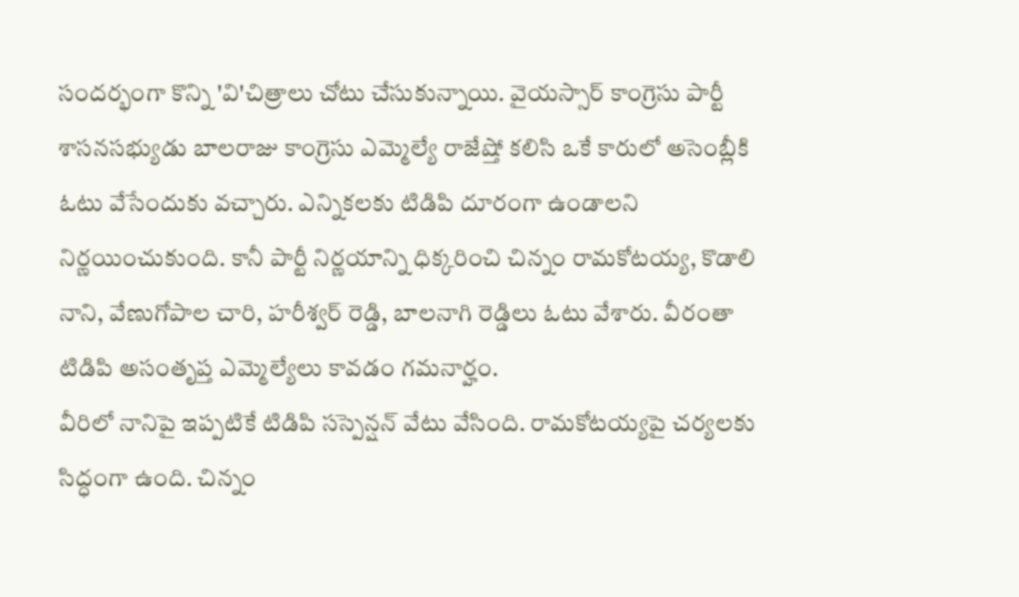సందర్భంగా కొన్ని 'వి'చిత్రాలు చోటు చేసుకున్నాయి. వైయస్సార్ కాంగ్రెసు పార్టీ శాసనసభ్యుడు బాలరాజు కాంగ్రెసు ఎమ్మెల్యే రాజేష్తో కలిసి ఒకే కారులో అసెంబ్లీకి ఓటు వేసేందుకు వచ్చారు. ఎన్నికలకు టిడిపి దూరంగా ఉండాలని నిర్ణయించుకుంది. కానీ పార్టీ నిర్ణయాన్ని ధిక్కరించి చిన్నం రామకోటయ్య, కొడాలి నాని, వేణుగోపాల చారి, హరీశ్వర్ రెడ్డి, బాలనాగి రెడ్డిలు ఓటు వేశారు. వీరంతా టిడిపి అసంతృప్త ఎమ్మెల్యేలు కావడం గమనార్హం.
వీరిలో నానిపై ఇప్పటికే టిడిపి సస్పెన్షన్ వేటు వేసింది. రామకోటయ్యపై చర్యలకు సిద్ధంగా ఉంది. చిన్నం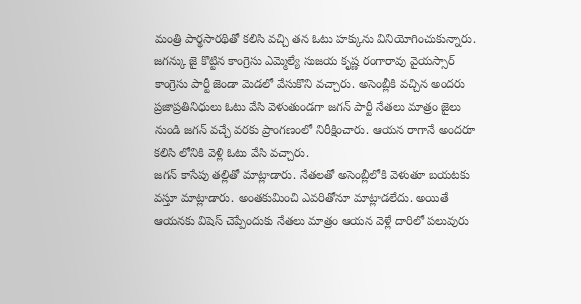మంత్రి పార్థసారథితో కలిసి వచ్చి తన ఓటు హక్కును వినియోగించుకున్నారు. జగన్కు జై కొట్టిన కాంగ్రెసు ఎమ్మెల్యే సుజయ కృష్ణ రంగారావు వైయస్సార్ కాంగ్రెసు పార్టీ జెండా మెడలో వేసుకొని వచ్చారు. అసెంబ్లీకి వచ్చిన అందరు ప్రజాప్రతినిధులు ఓటు వేసి వెళుతుండగా జగన్ పార్టీ నేతలు మాత్రం జైలు నుండి జగన్ వచ్చే వరకు ప్రాంగణంలో నిరీక్షించారు. ఆయన రాగానే అందరూ కలిసి లోనికి వెళ్లి ఓటు వేసి వచ్చారు.
జగన్ కాసేపు తల్లితో మాట్లాడారు. నేతలతో అసెంబ్లీలోకి వెళుతూ బయటకు వస్తూ మాట్లాడారు. అంతకుమించి ఎవరితోనూ మాట్లాడలేదు. అయితే ఆయనకు విషెస్ చెప్పేందుకు నేతలు మాత్రం ఆయన వెళ్లే దారిలో పలువురు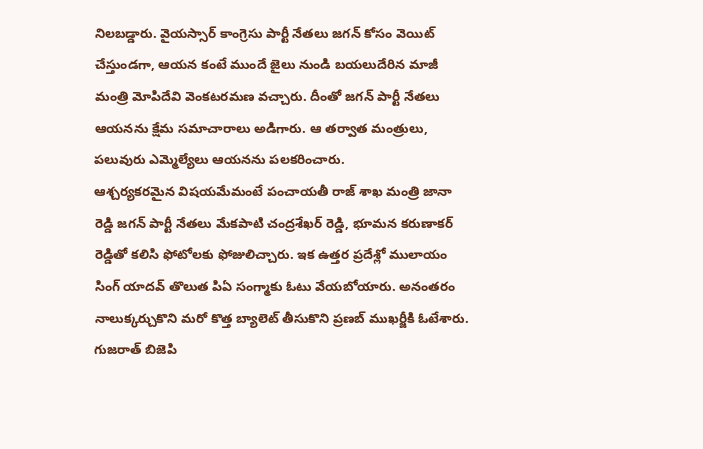నిలబడ్డారు. వైయస్సార్ కాంగ్రెసు పార్టీ నేతలు జగన్ కోసం వెయిట్ చేస్తుండగా, ఆయన కంటే ముందే జైలు నుండి బయలుదేరిన మాజీ మంత్రి మోపిదేవి వెంకటరమణ వచ్చారు. దీంతో జగన్ పార్టీ నేతలు ఆయనను క్షేమ సమాచారాలు అడిగారు. ఆ తర్వాత మంత్రులు, పలువురు ఎమ్మెల్యేలు ఆయనను పలకరించారు.
ఆశ్చర్యకరమైన విషయమేమంటే పంచాయతీ రాజ్ శాఖ మంత్రి జానా రెడ్డి జగన్ పార్టీ నేతలు మేకపాటి చంద్రశేఖర్ రెడ్డి, భూమన కరుణాకర్ రెడ్డితో కలిసి ఫోటోలకు ఫోజులిచ్చారు. ఇక ఉత్తర ప్రదేశ్లో ములాయం సింగ్ యాదవ్ తొలుత పిఏ సంగ్మాకు ఓటు వేయబోయారు. అనంతరం నాలుక్కర్చుకొని మరో కొత్త బ్యాలెట్ తీసుకొని ప్రణబ్ ముఖర్జీకి ఓటేశారు. గుజరాత్ బిజెపి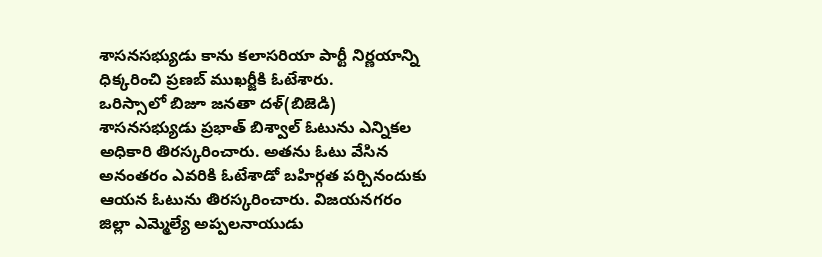శాసనసభ్యుడు కాను కలాసరియా పార్టీ నిర్ణయాన్ని ధిక్కరించి ప్రణబ్ ముఖర్జీకి ఓటేశారు.
ఒరిస్సాలో బిజూ జనతా దళ్(బిజెడి) శాసనసభ్యుడు ప్రభాత్ బిశ్వాల్ ఓటును ఎన్నికల అధికారి తిరస్కరించారు. అతను ఓటు వేసిన అనంతరం ఎవరికి ఓటేశాడో బహిర్గత పర్చినందుకు ఆయన ఓటును తిరస్కరించారు. విజయనగరం జిల్లా ఎమ్మెల్యే అప్పలనాయుడు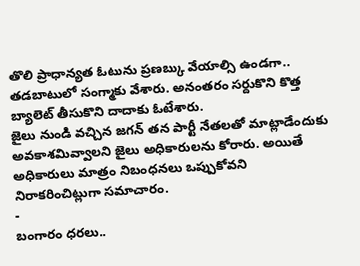తొలి ప్రాధాన్యత ఓటును ప్రణబ్కు వేయాల్సి ఉండగా.. తడబాటులో సంగ్మాకు వేశారు. అనంతరం సర్దుకొని కొత్త బ్యాలెట్ తీసుకొని దాదాకు ఓటేశారు.
జైలు నుండి వచ్చిన జగన్ తన పార్టీ నేతలతో మాట్లాడేందుకు అవకాశమివ్వాలని జైలు అధికారులను కోరారు. అయితే అధికారులు మాత్రం నిబంధనలు ఒప్పుకోవని నిరాకరించిట్లుగా సమాచారం.
-
బంగారం ధరలు..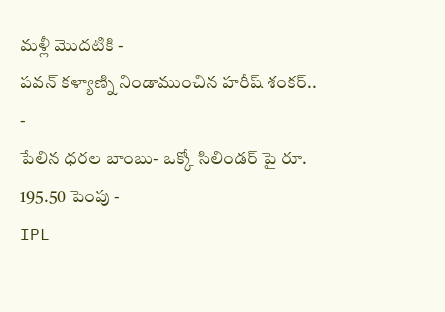మళ్లీ మొదటికి -
పవన్ కళ్యాణ్ని నిండాముంచిన హరీష్ శంకర్.. -
పేలిన ధరల బాంబు- ఒక్కో సిలిండర్ పై రూ. 195.50 పెంపు -
IPL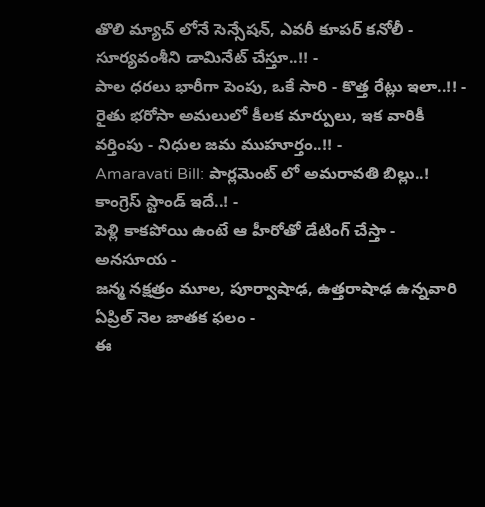తొలి మ్యాచ్ లోనే సెన్సేషన్, ఎవరీ కూపర్ కనోలీ - సూర్యవంశీని డామినేట్ చేస్తూ..!! -
పాల ధరలు భారీగా పెంపు, ఒకే సారి - కొత్త రేట్లు ఇలా..!! -
రైతు భరోసా అమలులో కీలక మార్పులు, ఇక వారికీ వర్తింపు - నిధుల జమ ముహూర్తం..!! -
Amaravati Bill: పార్లమెంట్ లో అమరావతి బిల్లు..! కాంగ్రెస్ స్టాండ్ ఇదే..! -
పెళ్లి కాకపోయి ఉంటే ఆ హీరోతో డేటింగ్ చేస్తా - అనసూయ -
జన్మ నక్షత్రం మూల, పూర్వాషాఢ, ఉత్తరాషాఢ ఉన్నవారి ఏప్రిల్ నెల జాతక ఫలం -
ఈ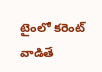టైంలో కరెంట్ వాడితే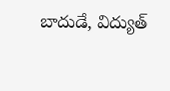బాదుడే, విద్యుత్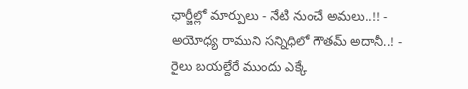ఛార్జీల్లో మార్పులు - నేటి నుంచే అమలు..!! -
అయోధ్య రాముని సన్నిధిలో గౌతమ్ అదానీ..! -
రైలు బయల్దేరే ముందు ఎక్కే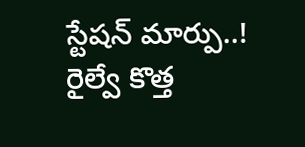స్టేషన్ మార్పు..! రైల్వే కొత్త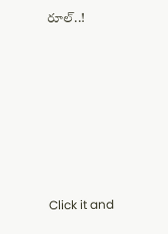రూల్..!











Click it and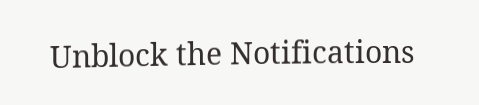Unblock the Notifications